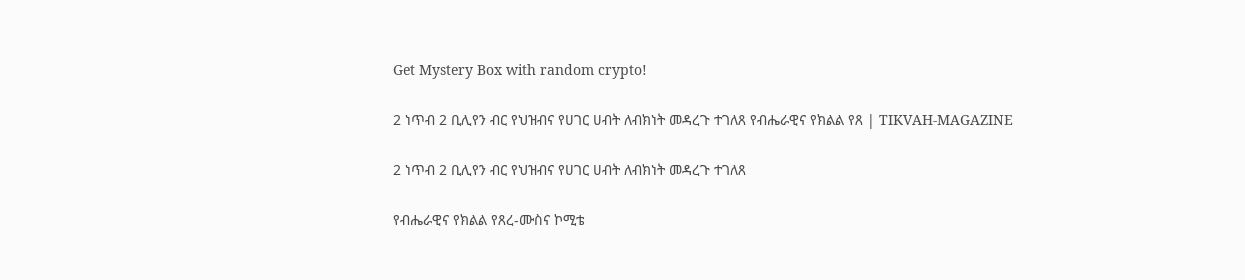Get Mystery Box with random crypto!

2 ነጥብ 2 ቢሊየን ብር የህዝብና የሀገር ሀብት ለብክነት መዳረጉ ተገለጸ የብሔራዊና የክልል የጸ | TIKVAH-MAGAZINE

2 ነጥብ 2 ቢሊየን ብር የህዝብና የሀገር ሀብት ለብክነት መዳረጉ ተገለጸ

የብሔራዊና የክልል የጸረ-ሙስና ኮሚቴ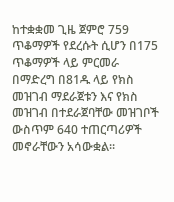ከተቋቋመ ጊዜ ጀምሮ 759 ጥቆማዎች የደረሱት ሲሆን በ175 ጥቆማዎች ላይ ምርመራ በማድረግ በ81ዱ ላይ የክስ መዝገብ ማደራጀቱን እና የክስ መዝገብ በተደራጀባቸው መዝገቦች ውስጥም 640 ተጠርጣሪዎች መኖራቸውን አሳውቋል።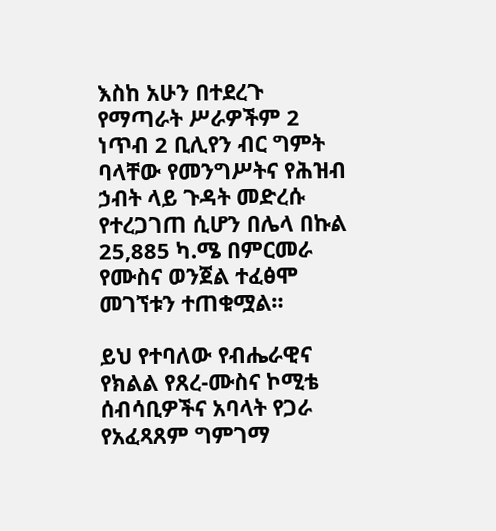እስከ አሁን በተደረጉ የማጣራት ሥራዎችም 2 ነጥብ 2 ቢሊየን ብር ግምት ባላቸው የመንግሥትና የሕዝብ ኃብት ላይ ጉዳት መድረሱ የተረጋገጠ ሲሆን በሌላ በኩል 25,885 ካ.ሜ በምርመራ የሙስና ወንጀል ተፈፅሞ መገኘቱን ተጠቁሟል።

ይህ የተባለው የብሔራዊና የክልል የጸረ-ሙስና ኮሚቴ ሰብሳቢዎችና አባላት የጋራ የአፈጻጸም ግምገማ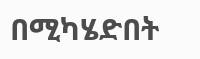በሚካሄድበት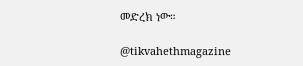መድረክ ነው።

@tikvahethmagazine